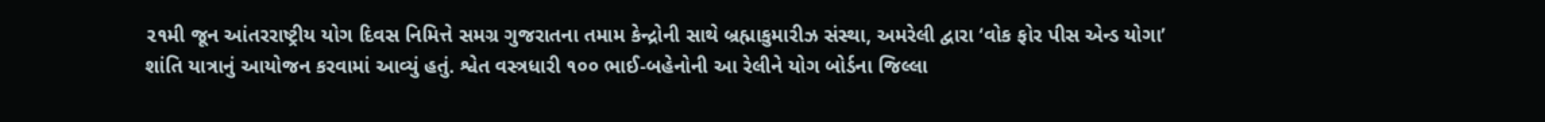૨૧મી જૂન આંતરરાષ્ટ્રીય યોગ દિવસ નિમિત્તે સમગ્ર ગુજરાતના તમામ કેન્દ્રોની સાથે બ્રહ્માકુમારીઝ સંસ્થા, અમરેલી દ્વારા ‘વોક ફોર પીસ એન્ડ યોગા’ શાંતિ યાત્રાનું આયોજન કરવામાં આવ્યું હતું. શ્વેત વસ્ત્રધારી ૧૦૦ ભાઈ-બહેનોની આ રેલીને યોગ બોર્ડના જિલ્લા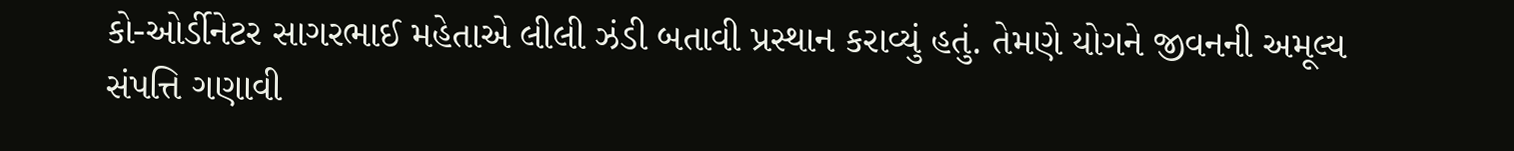કો-ઓર્ડીનેટર સાગરભાઈ મહેતાએ લીલી ઝંડી બતાવી પ્રસ્થાન કરાવ્યું હતું. તેમણે યોગને જીવનની અમૂલ્ય સંપત્તિ ગણાવી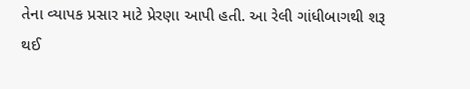તેના વ્યાપક પ્રસાર માટે પ્રેરણા આપી હતી. આ રેલી ગાંધીબાગથી શરૂ થઈ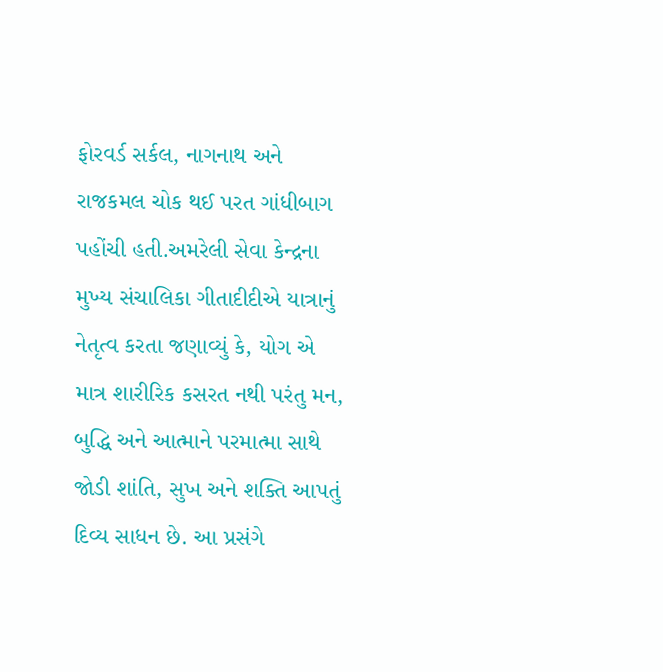ફોરવર્ડ સર્કલ, નાગનાથ અને રાજકમલ ચોક થઈ પરત ગાંધીબાગ પહોંચી હતી.અમરેલી સેવા કેન્દ્રના મુખ્ય સંચાલિકા ગીતાદીદીએ યાત્રાનું નેતૃત્વ કરતા જણાવ્યું કે, યોગ એ માત્ર શારીરિક કસરત નથી પરંતુ મન, બુદ્ધિ અને આત્માને પરમાત્મા સાથે જોડી શાંતિ, સુખ અને શક્તિ આપતું દિવ્ય સાધન છે. આ પ્રસંગે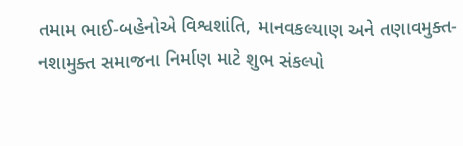તમામ ભાઈ-બહેનોએ વિશ્વશાંતિ, માનવકલ્યાણ અને તણાવમુક્ત-નશામુક્ત સમાજના નિર્માણ માટે શુભ સંકલ્પો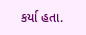કર્યા હતા.